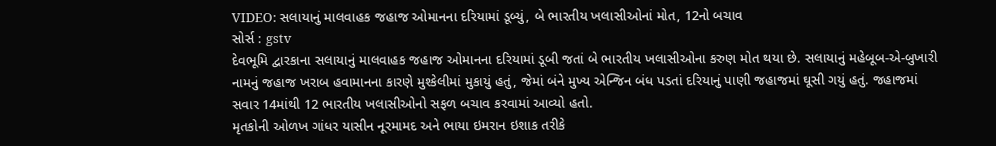VIDEO: સલાયાનું માલવાહક જહાજ ઓમાનના દરિયામાં ડૂબ્યું, બે ભારતીય ખલાસીઓનાં મોત, 12નો બચાવ
સોર્સ : gstv
દેવભૂમિ દ્વારકાના સલાયાનું માલવાહક જહાજ ઓમાનના દરિયામાં ડૂબી જતાં બે ભારતીય ખલાસીઓના કરુણ મોત થયા છે. સલાયાનું મહેબૂબ-એ-બુખારી નામનું જહાજ ખરાબ હવામાનના કારણે મુશ્કેલીમાં મુકાયું હતું, જેમાં બંને મુખ્ય એન્જિન બંધ પડતાં દરિયાનું પાણી જહાજમાં ઘૂસી ગયું હતું. જહાજમાં સવાર 14માંથી 12 ભારતીય ખલાસીઓનો સફળ બચાવ કરવામાં આવ્યો હતો.
મૃતકોની ઓળખ ગાંધર યાસીન નૂરમામદ અને ભાયા ઇમરાન ઇશાક તરીકે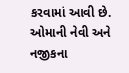કરવામાં આવી છે. ઓમાની નેવી અને નજીકના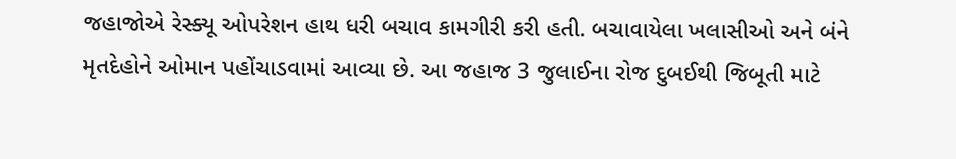જહાજોએ રેસ્ક્યૂ ઓપરેશન હાથ ધરી બચાવ કામગીરી કરી હતી. બચાવાયેલા ખલાસીઓ અને બંને મૃતદેહોને ઓમાન પહોંચાડવામાં આવ્યા છે. આ જહાજ 3 જુલાઈના રોજ દુબઈથી જિબૂતી માટે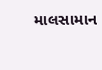માલસામાન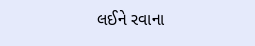લઈને રવાના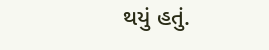થયું હતું.